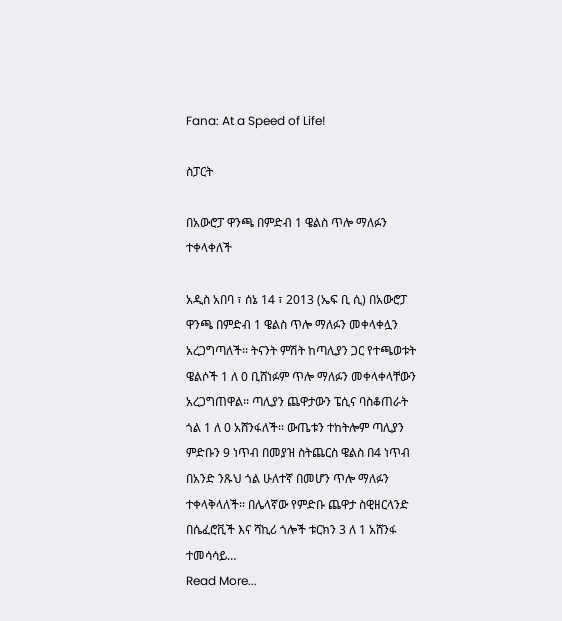Fana: At a Speed of Life!

ስፓርት

በአውሮፓ ዋንጫ በምድብ 1 ዌልስ ጥሎ ማለፉን ተቀላቀለች

አዲስ አበባ ፣ ሰኔ 14 ፣ 2013 (ኤፍ ቢ ሲ) በአውሮፓ ዋንጫ በምድብ 1 ዌልስ ጥሎ ማለፉን መቀላቀሏን አረጋግጣለች፡፡ ትናንት ምሽት ከጣሊያን ጋር የተጫወቱት ዌልሶች 1 ለ 0 ቢሸነፉም ጥሎ ማለፉን መቀላቀላቸውን አረጋግጠዋል፡፡ ጣሊያን ጨዋታውን ፔሲና ባስቆጠራት ጎል 1 ለ 0 አሸንፋለች፡፡ ውጤቱን ተከትሎም ጣሊያን ምድቡን 9 ነጥብ በመያዝ ስትጨርስ ዌልስ በ4 ነጥብ በአንድ ንጹህ ጎል ሁለተኛ በመሆን ጥሎ ማለፉን ተቀላቅላለች፡፡ በሌላኛው የምድቡ ጨዋታ ስዊዘርላንድ በሴፈሮቪች እና ሻኪሪ ጎሎች ቱርክን 3 ለ 1 አሸንፋ ተመሳሳይ…
Read More...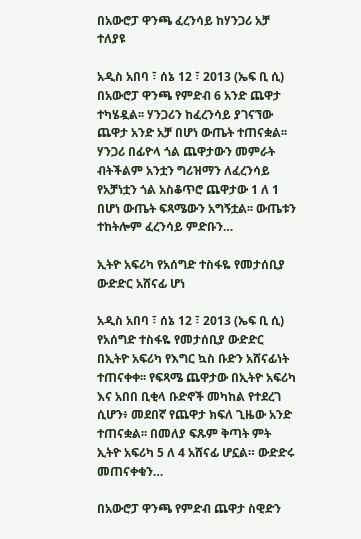በአውሮፓ ዋንጫ ፈረንሳይ ከሃንጋሪ አቻ ተለያዩ

አዲስ አበባ ፣ ሰኔ 12 ፣ 2013 (ኤፍ ቢ ሲ) በአውሮፓ ዋንጫ የምድብ 6 አንድ ጨዋታ ተካሄዷል፡፡ ሃንጋሪን ከፈረንሳይ ያገናኘው ጨዋታ አንድ አቻ በሆነ ውጤት ተጠናቋል፡፡ ሃንጋሪ በፊዮላ ጎል ጨዋታውን መምራት ብትችልም አንቷን ግሪዝማን ለፈረንሳይ የአቻነቷን ጎል አስቆጥሮ ጨዋታው 1 ለ 1 በሆነ ውጤት ፍጻሜውን አግኝቷል፡፡ ውጤቱን ተከትሎም ፈረንሳይ ምድቡን…

ኢትዮ አፍሪካ የአሰግድ ተስፋዬ የመታሰቢያ ውድድር አሸናፊ ሆነ

አዲስ አበባ ፣ ሰኔ 12 ፣ 2013 (ኤፍ ቢ ሲ) የአሰግድ ተስፋዬ የመታሰቢያ ውድድር በኢትዮ አፍሪካ የእግር ኳስ ቡድን አሸናፊነት ተጠናቀቀ፡፡ የፍጻሜ ጨዋታው በኢትዮ አፍሪካ እና አበበ ቢቂላ ቡድኖች መካከል የተደረገ ሲሆን፥ መደበኛ የጨዋታ ክፍለ ጊዜው አንድ ተጠናቋል፡፡ በመለያ ፍጹም ቅጣት ምት ኢትዮ አፍሪካ 5 ለ 4 አሸናፊ ሆኗል። ውድድሩ መጠናቀቁን…

በአውሮፓ ዋንጫ የምድብ ጨዋታ ስዊድን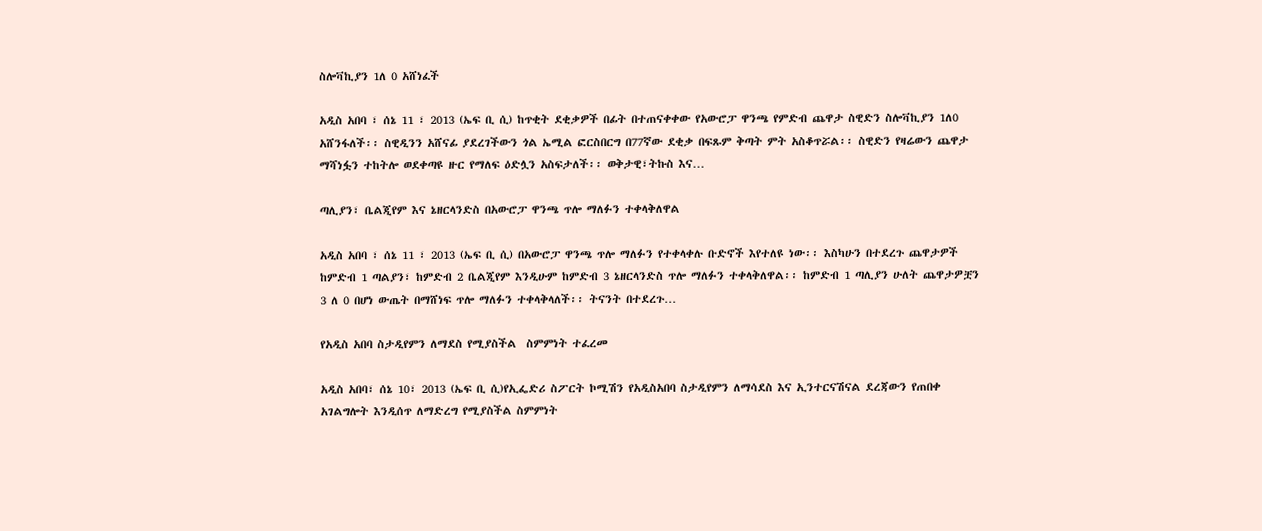ስሎቫኪያን 1ለ 0 አሸነፈች

አዲስ አበባ ፣ ሰኔ 11 ፣ 2013 (ኤፍ ቢ ሲ) ከጥቂት ደቂቃዎች በፊት በተጠናቀቀው የአውሮፓ ዋንጫ የምድብ ጨዋታ ስዊድን ስሎቫኪያን 1ለ0 አሸንፋለች፡፡ ስዊዲንን አሸናፊ ያደረገችውን ጎል ኤሚል ፎርስበርግ በ77ኛው ደቂቃ በፍጹም ቅጣት ምት አስቆጥሯል፡፡ ስዊድን የዛሬውን ጨዋታ ማሻነፏን ተከትሎ ወደቀጣዩ ዙር የማለፍ ዕድሏን አስፍታለች፡፡ ወቅታዊ፣ትኩስ እና…

ጣሊያን፣ ቤልጂየም እና ኔዘርላንድስ በአውሮፓ ዋንጫ ጥሎ ማለፉን ተቀላቅለዋል

አዲስ አበባ ፣ ሰኔ 11 ፣ 2013 (ኤፍ ቢ ሲ) በአውሮፓ ዋንጫ ጥሎ ማለፉን የተቀላቀሉ ቡድኖች እየተለዩ ነው፡፡ እስካሁን በተደረጉ ጨዋታዎች ከምድብ 1 ጣልያን፣ ከምድብ 2 ቤልጂየም እንዲሁም ከምድብ 3 ኔዘርላንድስ ጥሎ ማለፉን ተቀላቅለዋል፡፡ ከምድብ 1 ጣሊያን ሁለት ጨዋታዎቿን 3 ለ 0 በሆነ ውጤት በማሸነፍ ጥሎ ማለፉን ተቀላቅላለች፡፡ ትናንት በተደረጉ…

የአዲስ አበባ ስታዲየምን ለማደስ የሚያስችል  ስምምነት ተፈረመ

አዲስ አበባ፣ ሰኔ 10፣ 2013 (ኤፍ ቢ ሲ)የኢፌድሪ ስፖርት ኮሚሽን የአዲስአበባ ስታዲየምን ለማሳደስ እና ኢንተርናሽናል ደረጃውን የጠበቀ አገልግሎት እንዲሰጥ ለማድረግ የሚያስችል ስምምነት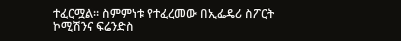ተፈርሟል። ስምምነቱ የተፈረመው በኢፌዴሪ ስፖርት ኮሚሽንና ፍሬንድስ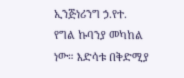ኢንጅነሪንግ ኃ.የተ. የግል ኩባንያ መካከል ነው። እድሳቱ በቅድሚያ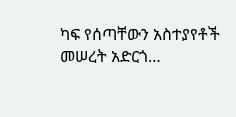ካፍ የሰጣቸውን አስተያየቶች መሠረት አድርጎ…